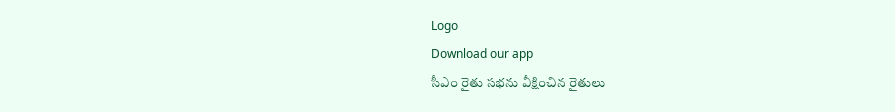Logo
Download our app
సీఎం రైతు సభను వీక్షించిన రైతులు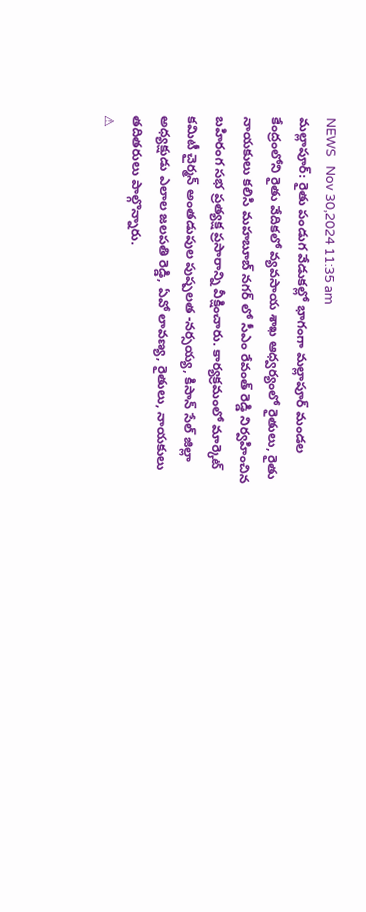NEWS   Nov 30,2024 11:35 am
మల్లాపూర్: రైతు పండుగ వేడుకల్లో భాగంగా మల్లాపూర్ మండల కేంద్రంలోని రైతు వేదికలో వ్యవసాయ శాఖ ఆధ్వర్యంలో రైతులు, రైతు నాయకులు కలిసి మహబూబ్ నగర్ లో సీఎం రేవంత్ రెడ్డి నిర్వహించిన బహిరంగ సభ ప్రత్యక్ష ప్రసారాన్ని వీక్షించారు. కార్యక్రమంలో మార్కెట్ కమిటీ చైర్మన్ అంతడుపుల పుష్పలత -నర్సయ్య, కిసాన్ సేల్ జిల్లా అధ్యక్షుడు ఎలాల జలపతి రెడ్డి, ఏవో లావణ్య, రైతులు, నాయకులు తదితరులు పాల్గొన్నారు.
⚠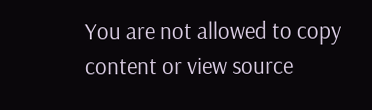You are not allowed to copy content or view source